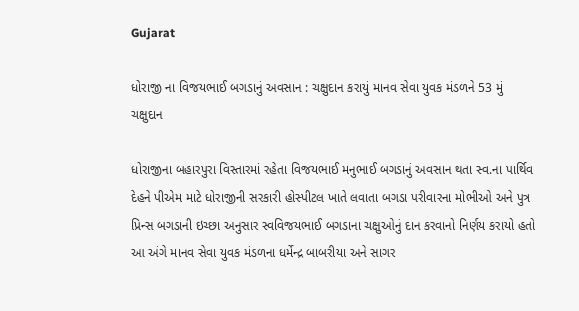Gujarat

ધોરાજી ના વિજયભાઈ બગડાનું અવસાન : ચક્ષુદાન કરાયું માનવ સેવા યુવક મંડળને 53 મું ચક્ષુદાન

ધોરાજીના બહારપુરા વિસ્તારમાં રહેતા વિજયભાઈ મનુભાઈ બગડાનું અવસાન થતા સ્વ.ના પાર્થિવ દેહને પીએમ માટે ધોરાજીની સરકારી હોસ્પીટલ ખાતે લવાતા બગડા પરીવારના મોભીઓ અને પુત્ર પ્રિન્સ બગડાની ઇચ્છા અનુસાર સ્વવિજયભાઈ બગડાના ચક્ષુઓનું દાન કરવાનો નિર્ણય કરાયો હતો  આ અંગે માનવ સેવા યુવક મંડળના ધર્મેન્દ્ર બાબરીયા અને સાગર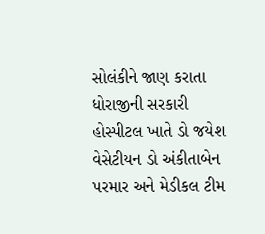સોલંકીને જાણ કરાતા ધોરાજીની સરકારી હોસ્પીટલ ખાતે ડો જયેશ વેસેટીયન ડો અંકીતાબેન પરમાર અને મેડીકલ ટીમ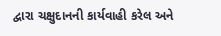દ્વારા ચક્ષુદાનની કાર્યવાહી કરેલ અને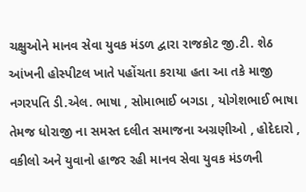ચક્ષુઓને માનવ સેવા યુવક મંડળ દ્વારા રાજકોટ જી.ટી. શેઠ આંખની હોસ્પીટલ ખાતે પહોંચતા કરાયા હતા આ તકે માજી નગરપતિ ડી.એલ. ભાષા , સોમાભાઈ બગડા , યોગેશભાઈ ભાષા તેમજ ધોરાજી ના સમસ્ત દલીત સમાજના અગ્રણીઓ , હોદેદારો , વકીલો અને યુવાનો હાજર રહી માનવ સેવા યુવક મંડળની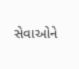સેવાઓને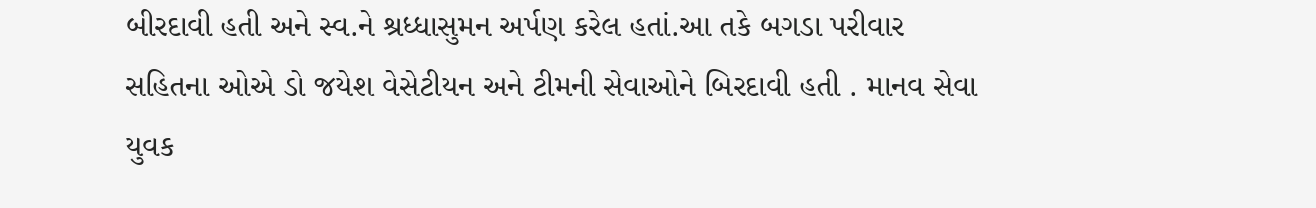બીરદાવી હતી અને સ્વ.ને શ્રધ્ધાસુમન અર્પણ કરેલ હતાં.આ તકે બગડા પરીવાર  સહિતના ઓએ ડો જયેશ વેસેટીયન અને ટીમની સેવાઓને બિરદાવી હતી . માનવ સેવા યુવક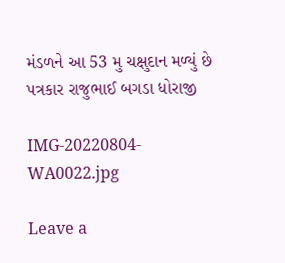મંડળને આ 53 મુ ચક્ષુદાન મળ્યું છે
પત્રકાર રાજુભાઈ બગડા ધોરાજી

IMG-20220804-WA0022.jpg

Leave a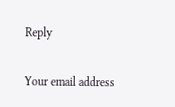Reply

Your email address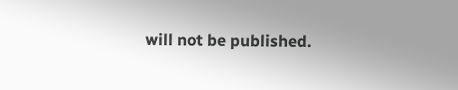will not be published.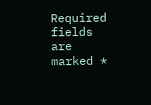Required fields are marked *